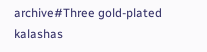archive#Three gold-plated kalashas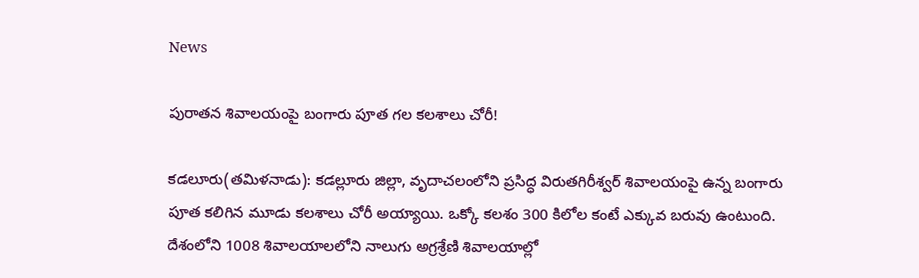News

పురాత‌న శివాల‌యంపై బంగారు పూత గ‌ల క‌ల‌శాలు చోరీ!

కడలూరు(త‌మిళ‌నాడు): కడల్లూరు జిల్లా, వృదాచలంలోని ప్రసిద్ధ విరుతగిరీశ్వర్ శివాలయంపై ఉన్న బంగారు పూత క‌లిగిన మూడు క‌ల‌శాలు చోరీ అయ్యాయి. ఒక్కో కలశం 300 కిలోల కంటే ఎక్కువ బరువు ఉంటుంది. దేశంలోని 1008 శివాలయాలలోని నాలుగు అగ్రశ్రేణి శివాలయాల్లో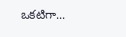ఒకటిగా...